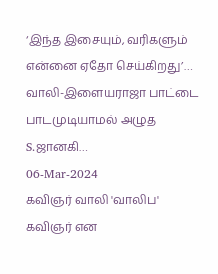‘இந்த இசையும், வரிகளும் என்னை ஏதோ செய்கிறது’… வாலி-இளையராஜா பாட்டை பாடமுடியாமல் அழுத S.ஜானகி…
06-Mar-2024
கவிஞர் வாலி 'வாலிப' கவிஞர் என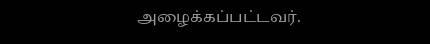அழைக்கப்பட்டவர்.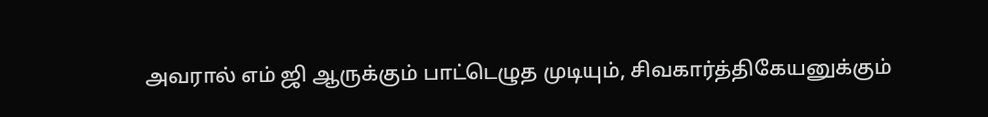அவரால் எம் ஜி ஆருக்கும் பாட்டெழுத முடியும், சிவகார்த்திகேயனுக்கும்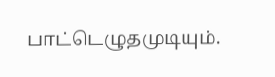பாட்டெழுதமுடியும்.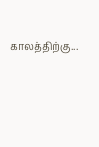காலத்திற்கு...